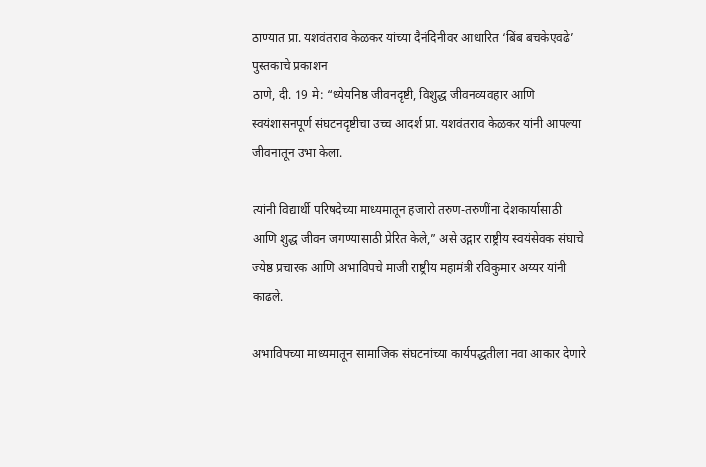ठाण्यात प्रा. यशवंतराव केळकर यांच्या दैनंदिनीवर आधारित ‘बिंब बचकेएवढे’ पुस्तकाचे प्रकाशन
ठाणे, दी. 19 मे: “ध्येयनिष्ठ जीवनदृष्टी, विशुद्ध जीवनव्यवहार आणि स्वयंशासनपूर्ण संघटनदृष्टीचा उच्च आदर्श प्रा. यशवंतराव केळकर यांनी आपल्या जीवनातून उभा केला.

त्यांनी विद्यार्थी परिषदेच्या माध्यमातून हजारो तरुण-तरुणींना देशकार्यासाठी आणि शुद्ध जीवन जगण्यासाठी प्रेरित केले,” असे उद्गार राष्ट्रीय स्वयंसेवक संघाचे ज्येष्ठ प्रचारक आणि अभाविपचे माजी राष्ट्रीय महामंत्री रविकुमार अय्यर यांनी काढले.

अभाविपच्या माध्यमातून सामाजिक संघटनांच्या कार्यपद्धतीला नवा आकार देणारे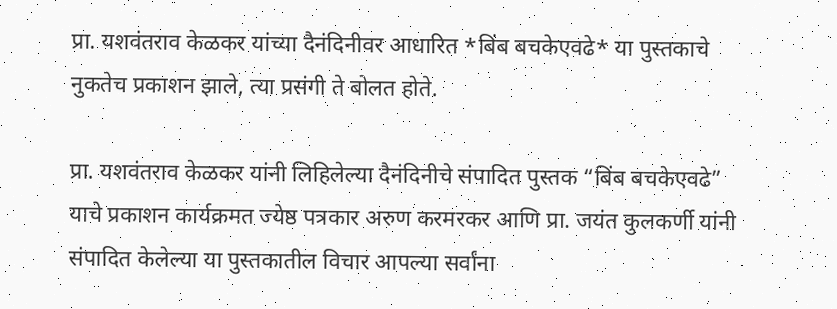प्रा. यशवंतराव केळकर यांच्या दैनंदिनीवर आधारित *बिंब बचकेएवढे* या पुस्तकाचे नुकतेच प्रकाशन झाले, त्या प्रसंगी ते बोलत होते.

प्रा. यशवंतराव केळकर यांनी लिहिलेल्या दैनंदिनीचे संपादित पुस्तक “बिंब बचकेएवढे” याचे प्रकाशन कार्यक्रमत ज्येष्ठ पत्रकार अरुण करमरकर आणि प्रा. जयंत कुलकर्णी यांनी संपादित केलेल्या या पुस्तकातील विचार आपल्या सर्वांना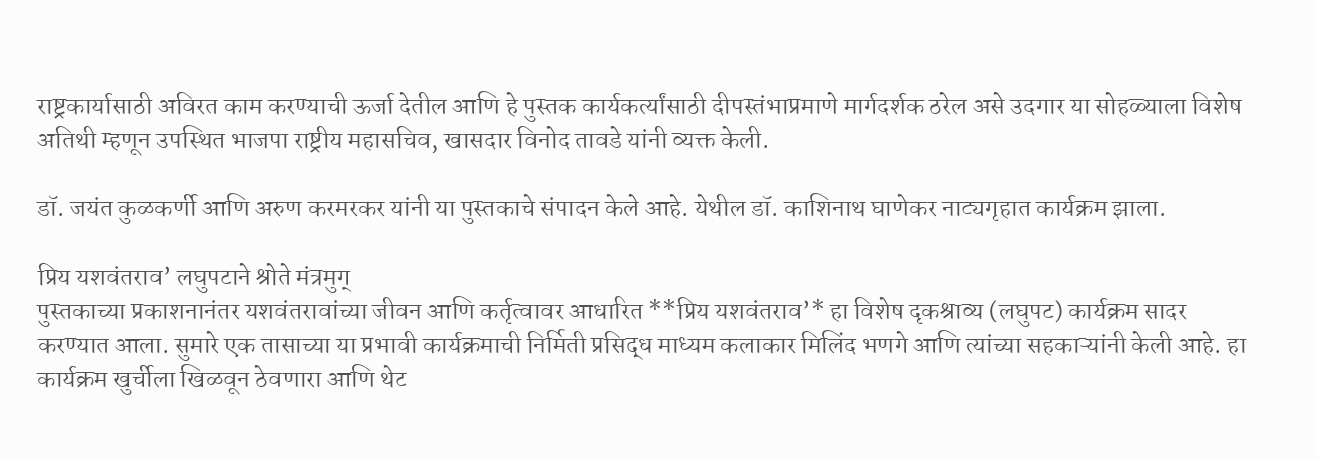राष्ट्रकार्यासाठी अविरत काम करण्याची ऊर्जा देतील आणि हे पुस्तक कार्यकर्त्यांसाठी दीपस्तंभाप्रमाणे मार्गदर्शक ठरेल असे उदगार या सोहळ्याला विशेष अतिथी म्हणून उपस्थित भाजपा राष्ट्रीय महासचिव, खासदार विनोद तावडे यांनी व्यक्त केली.

डॉ. जयंत कुळकर्णी आणि अरुण करमरकर यांनी या पुस्तकाचे संपादन केले आहे. येथील डॉ. काशिनाथ घाणेकर नाट्यगृहात कार्यक्रम झाला.

प्रिय यशवंतराव’ लघुपटाने श्रोते मंत्रमुग्
पुस्तकाच्या प्रकाशनानंतर यशवंतरावांच्या जीवन आणि कर्तृत्वावर आधारित **प्रिय यशवंतराव’* हा विशेष दृकश्राव्य (लघुपट) कार्यक्रम सादर करण्यात आला. सुमारे एक तासाच्या या प्रभावी कार्यक्रमाची निर्मिती प्रसिद्ध माध्यम कलाकार मिलिंद भणगे आणि त्यांच्या सहकाऱ्यांनी केली आहे. हा कार्यक्रम खुर्चीला खिळवून ठेवणारा आणि थेट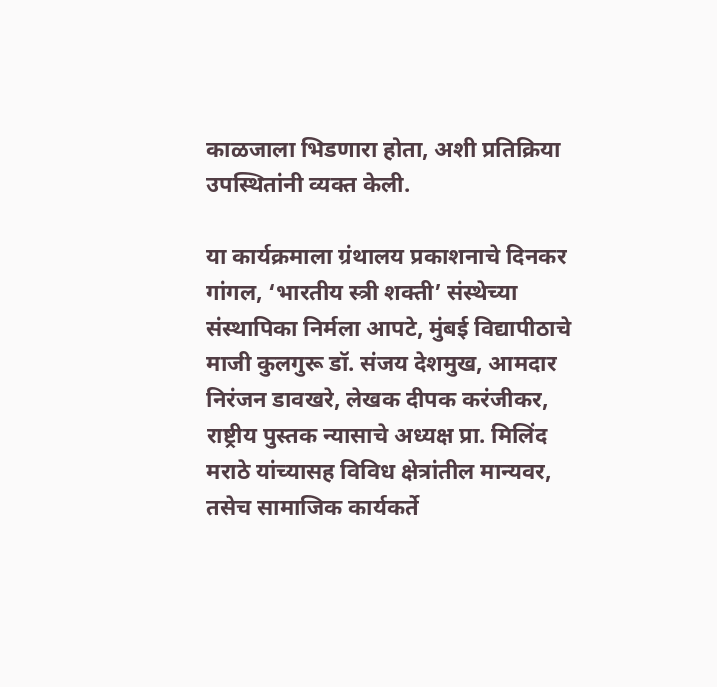काळजाला भिडणारा होता, अशी प्रतिक्रिया उपस्थितांनी व्यक्त केली.

या कार्यक्रमाला ग्रंथालय प्रकाशनाचे दिनकर गांगल, ‘भारतीय स्त्री शक्ती’ संस्थेच्या संस्थापिका निर्मला आपटे, मुंबई विद्यापीठाचे माजी कुलगुरू डॉ. संजय देशमुख, आमदार निरंजन डावखरे, लेखक दीपक करंजीकर, राष्ट्रीय पुस्तक न्यासाचे अध्यक्ष प्रा. मिलिंद मराठे यांच्यासह विविध क्षेत्रांतील मान्यवर, तसेच सामाजिक कार्यकर्ते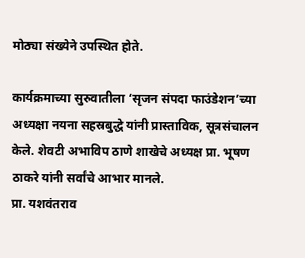मोठ्या संख्येने उपस्थित होते.

कार्यक्रमाच्या सुरुवातीला ‘सृजन संपदा फाउंडेशन’च्या अध्यक्षा नयना सहस्रबुद्धे यांनी प्रास्ताविक, सूत्रसंचालन केले. शेवटी अभाविप ठाणे शाखेचे अध्यक्ष प्रा. भूषण ठाकरे यांनी सर्वांचे आभार मानले.
प्रा. यशवंतराव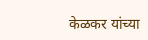केळकर यांच्या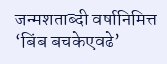जन्मशताब्दी वर्षानिमित्त ‘बिंब बचकेएवढे’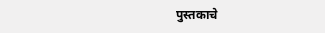पुस्तकाचे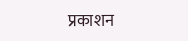प्रकाशन